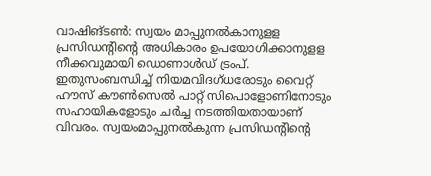വാഷിങ്ടൺ: സ്വയം മാപ്പുനൽകാനുളള പ്രസിഡന്റിന്റെ അധികാരം ഉപയോഗിക്കാനുളള നീക്കവുമായി ഡൊണാൾഡ് ട്രംപ്. ഇതുസംബന്ധിച്ച് നിയമവിദഗ്ധരോടും വൈറ്റ് ഹൗസ് കൗൺസെൽ പാറ്റ് സിപൊളോണിനോടും സഹായികളോടും ചർച്ച നടത്തിയതായാണ് വിവരം. സ്വയംമാപ്പുനൽകുന്ന പ്രസിഡന്റിന്റെ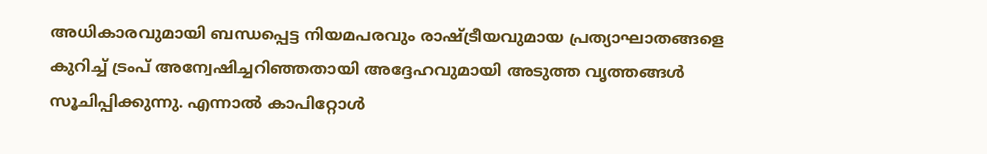അധികാരവുമായി ബന്ധപ്പെട്ട നിയമപരവും രാഷ്ട്രീയവുമായ പ്രത്യാഘാതങ്ങളെ കുറിച്ച് ട്രംപ് അന്വേഷിച്ചറിഞ്ഞതായി അദ്ദേഹവുമായി അടുത്ത വൃത്തങ്ങൾ സൂചിപ്പിക്കുന്നു. എന്നാൽ കാപിറ്റോൾ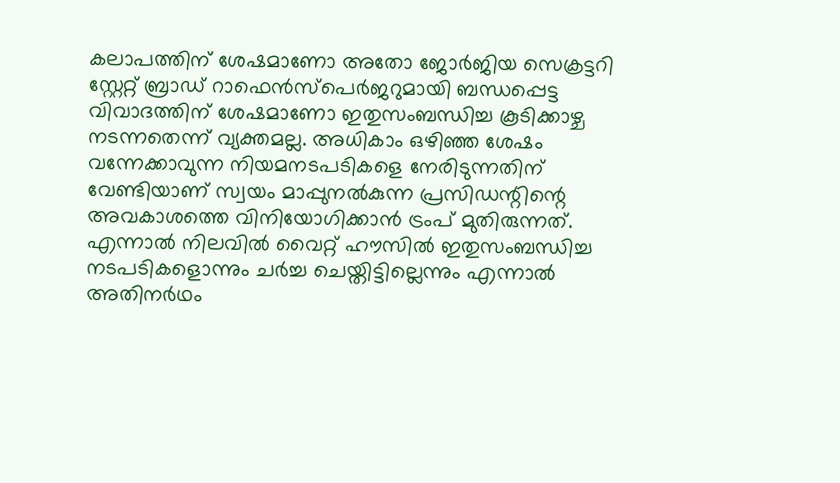കലാപത്തിന് ശേഷമാണോ അതോ ജോർജിയ സെക്രട്ടറി സ്റ്റേറ്റ് ബ്രാഡ് റാഫെൻസ്പെർജറുമായി ബന്ധപ്പെട്ട വിവാദത്തിന് ശേഷമാണോ ഇതുസംബന്ധിച്ച കൂടിക്കാഴ്ച നടന്നതെന്ന് വ്യക്തമല്ല. അധികാം ഒഴിഞ്ഞ ശേഷം വന്നേക്കാവുന്ന നിയമനടപടികളെ നേരിടുന്നതിന് വേണ്ടിയാണ് സ്വയം മാപ്പുനൽകുന്ന പ്രസിഡന്റിന്റെ അവകാശത്തെ വിനിയോഗിക്കാൻ ട്രംപ് മുതിരുന്നത്. എന്നാൽ നിലവിൽ വൈറ്റ് ഹൗസിൽ ഇതുസംബന്ധിച്ച നടപടികളൊന്നും ചർച്ച ചെയ്തിട്ടില്ലെന്നും എന്നാൽ അതിനർഥം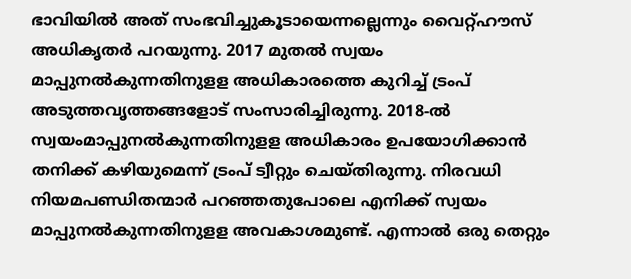ഭാവിയിൽ അത് സംഭവിച്ചുകൂടായെന്നല്ലെന്നും വൈറ്റ്ഹൗസ് അധികൃതർ പറയുന്നു. 2017 മുതൽ സ്വയം മാപ്പുനൽകുന്നതിനുളള അധികാരത്തെ കുറിച്ച് ട്രംപ് അടുത്തവൃത്തങ്ങളോട് സംസാരിച്ചിരുന്നു. 2018-ൽ സ്വയംമാപ്പുനൽകുന്നതിനുളള അധികാരം ഉപയോഗിക്കാൻ തനിക്ക് കഴിയുമെന്ന് ട്രംപ് ട്വീറ്റും ചെയ്തിരുന്നു. നിരവധി നിയമപണ്ഡിതന്മാർ പറഞ്ഞതുപോലെ എനിക്ക് സ്വയം മാപ്പുനൽകുന്നതിനുളള അവകാശമുണ്ട്. എന്നാൽ ഒരു തെറ്റും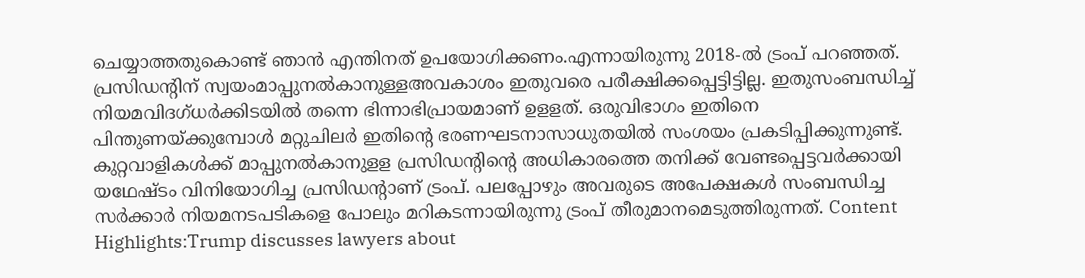ചെയ്യാത്തതുകൊണ്ട് ഞാൻ എന്തിനത് ഉപയോഗിക്കണം.എന്നായിരുന്നു 2018-ൽ ട്രംപ് പറഞ്ഞത്. പ്രസിഡന്റിന് സ്വയംമാപ്പുനൽകാനുള്ളഅവകാശം ഇതുവരെ പരീക്ഷിക്കപ്പെട്ടിട്ടില്ല. ഇതുസംബന്ധിച്ച് നിയമവിദഗ്ധർക്കിടയിൽ തന്നെ ഭിന്നാഭിപ്രായമാണ് ഉളളത്. ഒരുവിഭാഗം ഇതിനെ പിന്തുണയ്ക്കുമ്പോൾ മറ്റുചിലർ ഇതിന്റെ ഭരണഘടനാസാധുതയിൽ സംശയം പ്രകടിപ്പിക്കുന്നുണ്ട്. കുറ്റവാളികൾക്ക് മാപ്പുനൽകാനുളള പ്രസിഡന്റിന്റെ അധികാരത്തെ തനിക്ക് വേണ്ടപ്പെട്ടവർക്കായി യഥേഷ്ടം വിനിയോഗിച്ച പ്രസിഡന്റാണ് ട്രംപ്. പലപ്പോഴും അവരുടെ അപേക്ഷകൾ സംബന്ധിച്ച സർക്കാർ നിയമനടപടികളെ പോലും മറികടന്നായിരുന്നു ട്രംപ് തീരുമാനമെടുത്തിരുന്നത്. Content Highlights:Trump discusses lawyers about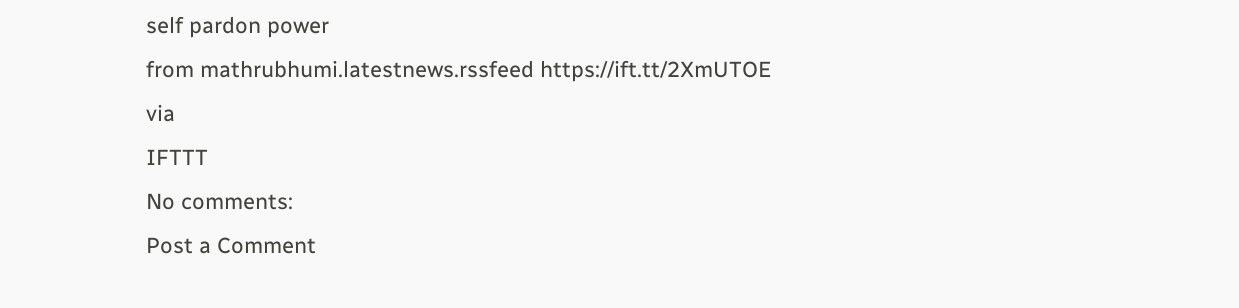self pardon power
from mathrubhumi.latestnews.rssfeed https://ift.tt/2XmUTOE
via
IFTTT
No comments:
Post a Comment